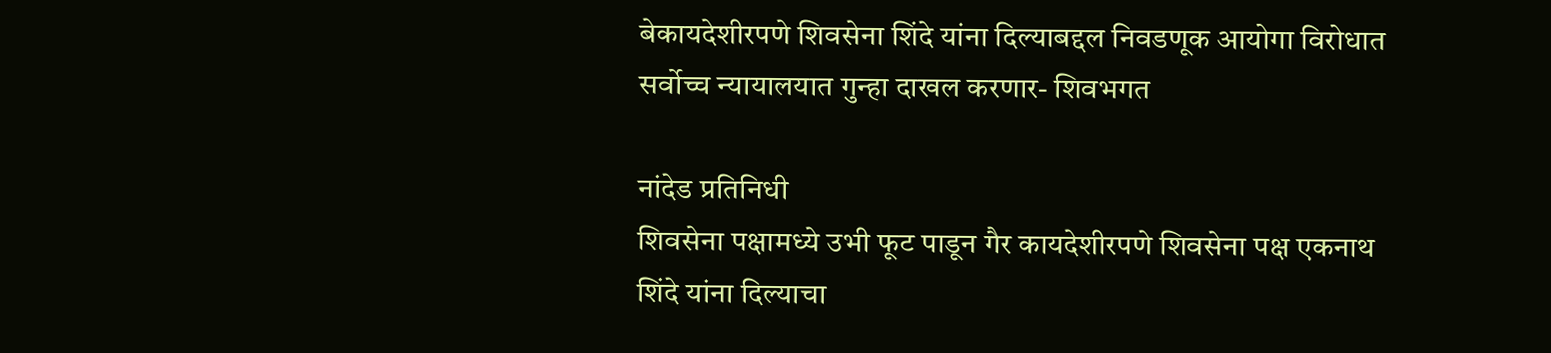बेकायदेशीरपणे शिवसेना शिंदे यांना दिल्याबद्दल निवडणूक आयोगा विरोधात सर्वोच्च न्यायालयात गुन्हा दाखल करणार- शिवभगत

नांदेड प्रतिनिधी
शिवसेना पक्षामध्ये उभी फूट पाडून गैर कायदेशीरपणे शिवसेना पक्ष एकनाथ शिंदे यांना दिल्याचा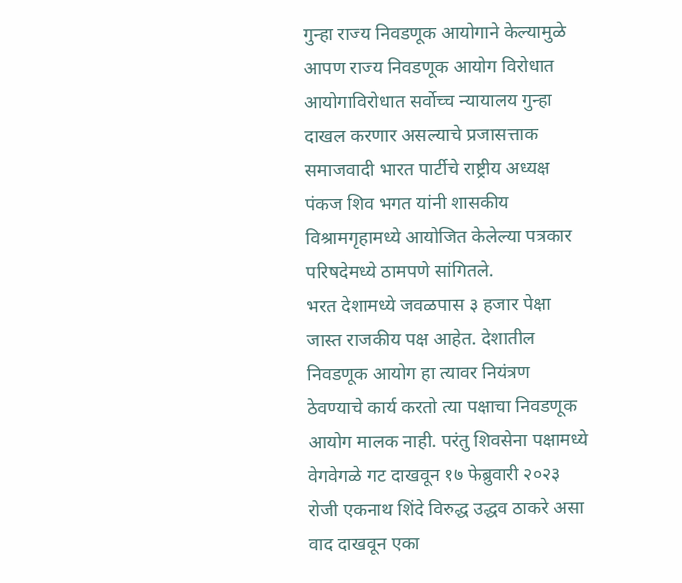गुन्हा राज्य निवडणूक आयोगाने केल्यामुळे आपण राज्य निवडणूक आयोग विरोधात आयोगाविरोधात सर्वोच्च न्यायालय गुन्हा दाखल करणार असल्याचे प्रजासत्ताक समाजवादी भारत पार्टीचे राष्ट्रीय अध्यक्ष पंकज शिव भगत यांनी शासकीय विश्रामगृहामध्ये आयोजित केलेल्या पत्रकार परिषदेमध्ये ठामपणे सांगितले.
भरत देशामध्ये जवळपास ३ हजार पेक्षा जास्त राजकीय पक्ष आहेत. देशातील निवडणूक आयोग हा त्यावर नियंत्रण ठेवण्याचे कार्य करतो त्या पक्षाचा निवडणूक आयोग मालक नाही. परंतु शिवसेना पक्षामध्ये वेगवेगळे गट दाखवून १७ फेब्रुवारी २०२३ रोजी एकनाथ शिंदे विरुद्ध उद्धव ठाकरे असा वाद दाखवून एका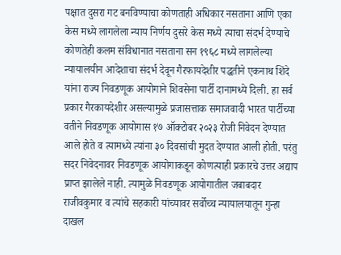पक्षात दुसरा गट बनविण्याचा कोणताही अधिकार नसताना आणि एका केस मध्ये लागलेला न्याय निर्णय दुसरे केस मध्ये त्याचा संदर्भ देण्याचे कोणतेही कलम संविधानात नसताना सन १९६८ मध्ये लागलेल्या न्यायालयीन आदेशाचा संदर्भ देवून गैरफायदेशीर पद्धतीने एकनाथ शिंदे यांना राज्य निवडणूक आयोगाने शिवसेना पार्टी दानामध्ये दिली. हा सर्व प्रकार गैरकायदेशीर असल्यामुळे प्रजासत्ताक समाजवादी भारत पार्टीच्या वतीने निवडणूक आयोगास १७ ऑक्टोबर २०२३ रोजी निवेदन देण्यात आले होते व त्यामध्ये त्यांना ३० दिवसांची मुदत देण्यात आली होती. परंतु सदर निवेदनावर निवडणूक आयोगाकडून कोणत्याही प्रकारचे उत्तर अद्याप प्राप्त झालेले नाही. त्यामुळे निवडणूक आयोगातील जबाबदार राजीवकुमार व त्यांचे सहकारी यांच्यावर सर्वोच्च न्यायालयातून गुन्हा दाखल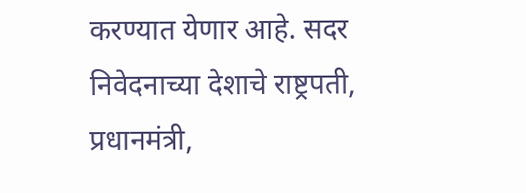करण्यात येणार आहे. सदर निवेदनाच्या देशाचे राष्ट्रपती, प्रधानमंत्री,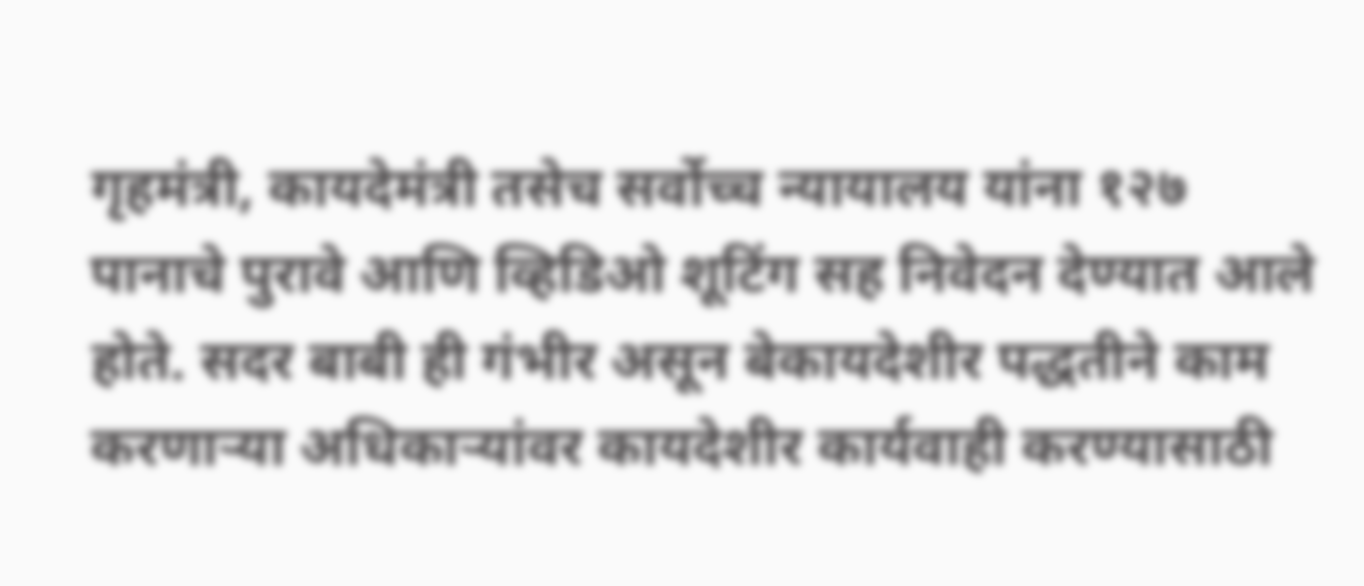गृहमंत्री, कायदेमंत्री तसेच सर्वोच्च न्यायालय यांना १२७ पानाचे पुरावे आणि व्हिडिओ शूटिंग सह निवेदन देण्यात आले होते. सदर बाबी ही गंभीर असून बेकायदेशीर पद्धतीने काम करणाऱ्या अधिकाऱ्यांवर कायदेशीर कार्यवाही करण्यासाठी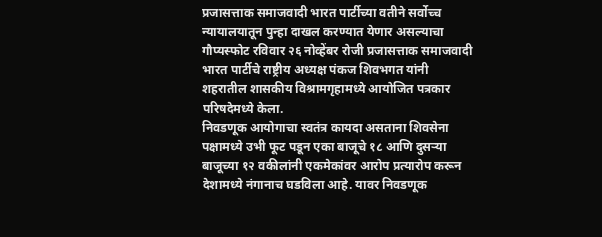प्रजासत्ताक समाजवादी भारत पार्टीच्या वतीने सर्वोच्च न्यायालयातून पुन्हा दाखल करण्यात येणार असल्याचा गौप्यस्फोट रविवार २६ नोव्हेंबर रोजी प्रजासत्ताक समाजवादी भारत पार्टीचे राष्ट्रीय अध्यक्ष पंकज शिवभगत यांनी शहरातील शासकीय विश्रामगृहामध्ये आयोजित पत्रकार परिषदेमध्ये केला.
निवडणूक आयोगाचा स्वतंत्र कायदा असताना शिवसेना पक्षामध्ये उभी फूट पडून एका बाजूचे १८ आणि दुसऱ्या बाजूच्या १२ वकीलांनी एकमेकांवर आरोप प्रत्यारोप करून देशामध्ये नंगानाच घडविला आहे. यावर निवडणूक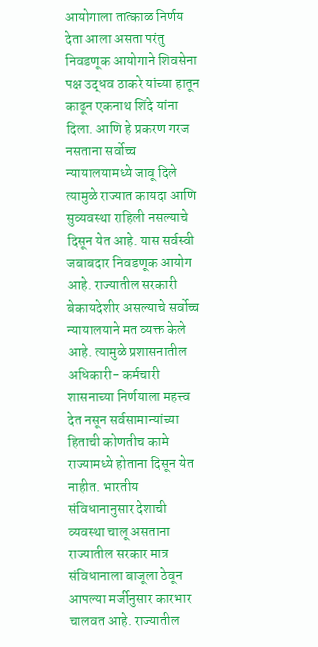आयोगाला तात्काळ निर्णय देता आला असता परंतु निवडणूक आयोगाने शिवसेना पक्ष उद्धव ठाकरे यांच्या हातून काढून एकनाथ शिंदे यांना दिला. आणि हे प्रकरण गरज नसताना सर्वोच्च न्यायालयामध्ये जावू दिले त्यामुळे राज्यात कायदा आणि सुव्यवस्था राहिली नसल्याचे दिसून येत आहे. यास सर्वस्वी जबाबदार निवडणूक आयोग आहे. राज्यातील सरकारी बेकायदेशीर असल्याचे सर्वोच्च न्यायालयाने मत व्यक्त केले आहे. त्यामुळे प्रशासनातील अधिकारी- कर्मचारी शासनाच्या निर्णयाला महत्त्व देत नसून सर्वसामान्यांच्या हिताची कोणतीच कामे राज्यामध्ये होताना दिसून येत नाहीत. भारतीय संविधानानुसार देशाची व्यवस्था चालू असताना राज्यातील सरकार मात्र संविधानाला बाजूला ठेवून आपल्या मर्जीनुसार कारभार चालवत आहे. राज्यातील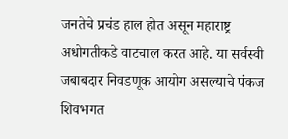जनतेचे प्रचंड हाल होत असून महाराष्ट्र अधोगतीकडे वाटचाल करत आहे. या सर्वस्वी जबाबदार निवडणूक आयोग असल्याचे पंकज शिवभगत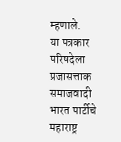म्हणाले.
या पत्रकार परिषदेला प्रजासत्ताक समाजवादी भारत पार्टीचे महाराष्ट्र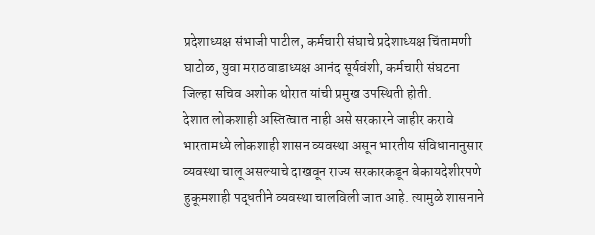प्रदेशाध्यक्ष संभाजी पाटील, कर्मचारी संघाचे प्रदेशाध्यक्ष चिंतामणी घाटोळ, युवा मराठवाडाध्यक्ष आनंद सूर्यवंशी, कर्मचारी संघटना जिल्हा सचिव अशोक थोरात यांची प्रमुख उपस्थिती होती.
देशात लोकशाही अस्तित्वात नाही असे सरकारने जाहीर करावे
भारतामध्ये लोकशाही शासन व्यवस्था असून भारतीय संविधानानुसार व्यवस्था चालू असल्याचे दाखवून राज्य सरकारकडून बेकायदेशीरपणे हुकूमशाही पद्धतीने व्यवस्था चालविली जात आहे. त्यामुळे शासनाने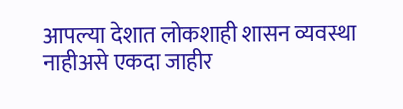आपल्या देशात लोकशाही शासन व्यवस्था नाहीअसे एकदा जाहीर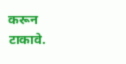करून टाकावे.